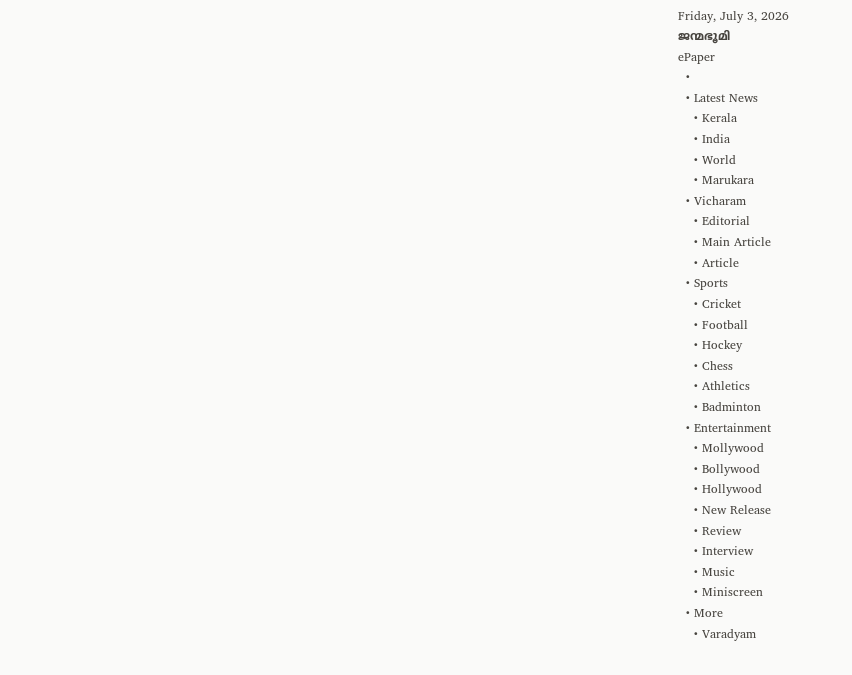Friday, July 3, 2026
ജന്മഭൂമി
ePaper
  •
  • Latest News
    • Kerala
    • India
    • World
    • Marukara
  • Vicharam
    • Editorial
    • Main Article
    • Article
  • Sports
    • Cricket
    • Football
    • Hockey
    • Chess
    • Athletics
    • Badminton
  • Entertainment
    • Mollywood
    • Bollywood
    • Hollywood
    • New Release
    • Review
    • Interview
    • Music
    • Miniscreen
  • More
    • Varadyam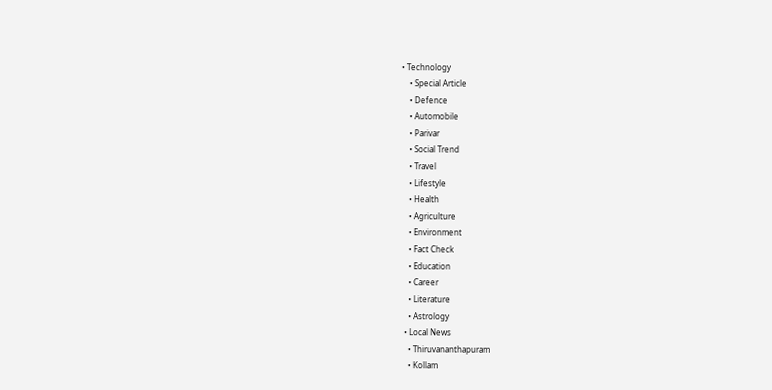• Technology
    • Special Article
    • Defence
    • Automobile
    • Parivar
    • Social Trend
    • Travel
    • Lifestyle
    • Health
    • Agriculture
    • Environment
    • Fact Check
    • Education
    • Career
    • Literature
    • Astrology
  • Local News
    • Thiruvananthapuram
    • Kollam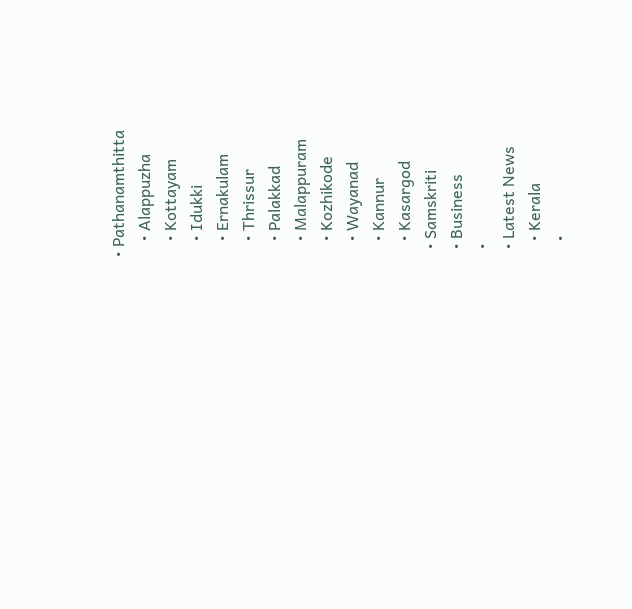• Pathanamthitta
    • Alappuzha
    • Kottayam
    • Idukki
    • Ernakulam
    • Thrissur
    • Palakkad
    • Malappuram
    • Kozhikode
    • Wayanad
    • Kannur
    • Kasargod
  • Samskriti
  • Business
  •
  • Latest News
    • Kerala
    •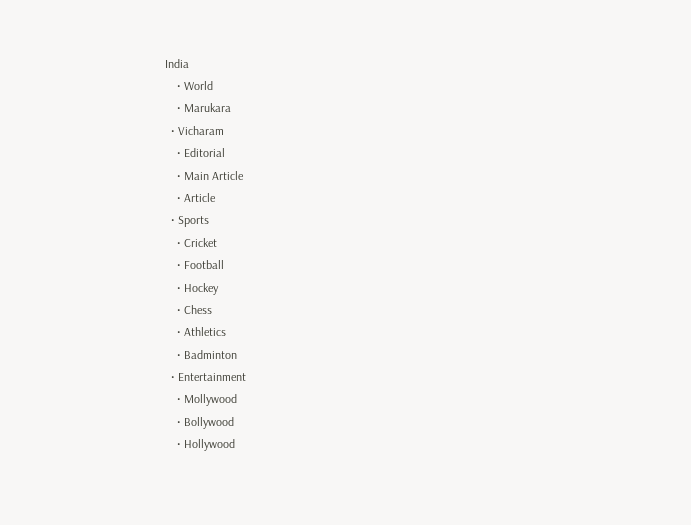India
    • World
    • Marukara
  • Vicharam
    • Editorial
    • Main Article
    • Article
  • Sports
    • Cricket
    • Football
    • Hockey
    • Chess
    • Athletics
    • Badminton
  • Entertainment
    • Mollywood
    • Bollywood
    • Hollywood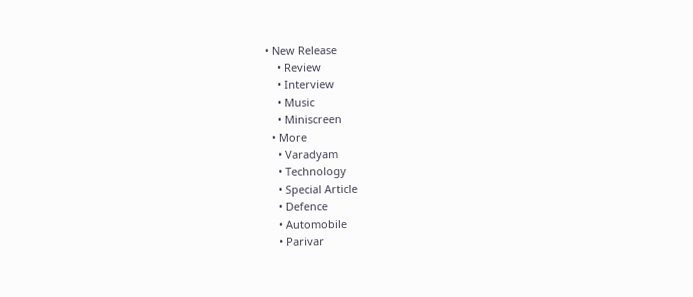• New Release
    • Review
    • Interview
    • Music
    • Miniscreen
  • More
    • Varadyam
    • Technology
    • Special Article
    • Defence
    • Automobile
    • Parivar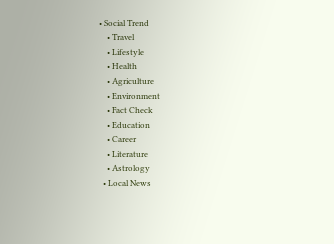• Social Trend
    • Travel
    • Lifestyle
    • Health
    • Agriculture
    • Environment
    • Fact Check
    • Education
    • Career
    • Literature
    • Astrology
  • Local News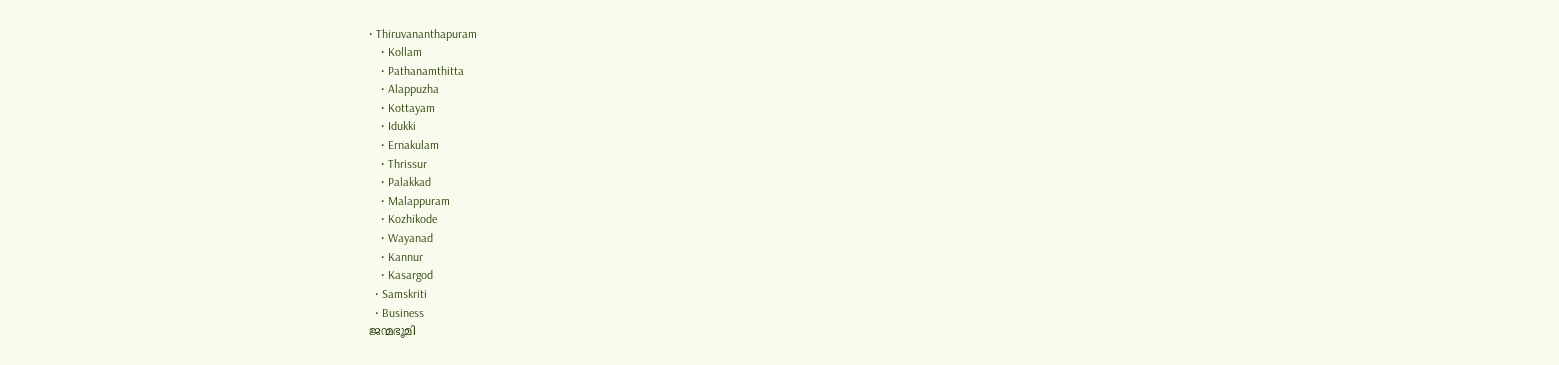• Thiruvananthapuram
    • Kollam
    • Pathanamthitta
    • Alappuzha
    • Kottayam
    • Idukki
    • Ernakulam
    • Thrissur
    • Palakkad
    • Malappuram
    • Kozhikode
    • Wayanad
    • Kannur
    • Kasargod
  • Samskriti
  • Business
ജന്മഭൂമി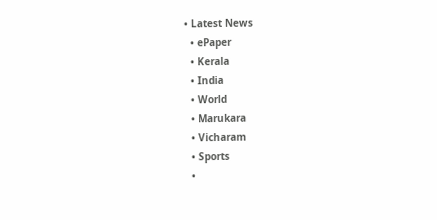• Latest News
  • ePaper
  • Kerala
  • India
  • World
  • Marukara
  • Vicharam
  • Sports
  •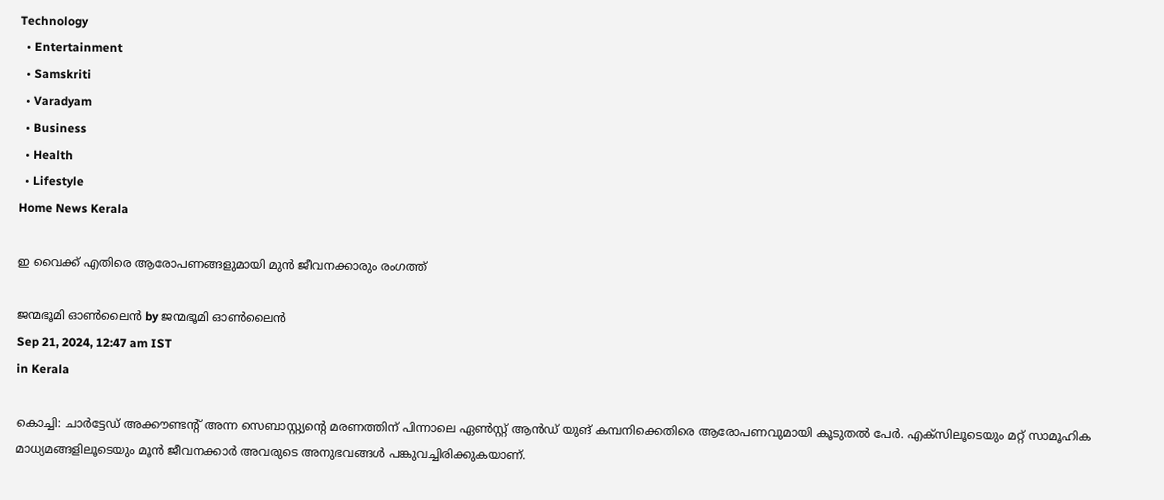Technology
  • Entertainment
  • Samskriti
  • Varadyam
  • Business
  • Health
  • Lifestyle
Home News Kerala

ഇ വൈക്ക് എതിരെ ആരോപണങ്ങളുമായി മുന്‍ ജീവനക്കാരും രംഗത്ത്

ജന്മഭൂമി ഓണ്‍ലൈന്‍ by ജന്മഭൂമി ഓണ്‍ലൈന്‍
Sep 21, 2024, 12:47 am IST
in Kerala

കൊച്ചി: ചാര്‍ട്ടേഡ് അക്കൗണ്ടന്റ് അന്ന സെബാസ്റ്റ്യന്റെ മരണത്തിന് പിന്നാലെ ഏണ്‍സ്റ്റ് ആന്‍ഡ് യുങ് കമ്പനിക്കെതിരെ ആരോപണവുമായി കൂടുതല്‍ പേര്‍. എക്‌സിലൂടെയും മറ്റ് സാമൂഹിക മാധ്യമങ്ങളിലൂടെയും മൂന്‍ ജീവനക്കാര്‍ അവരുടെ അനുഭവങ്ങള്‍ പങ്കുവച്ചിരിക്കുകയാണ്.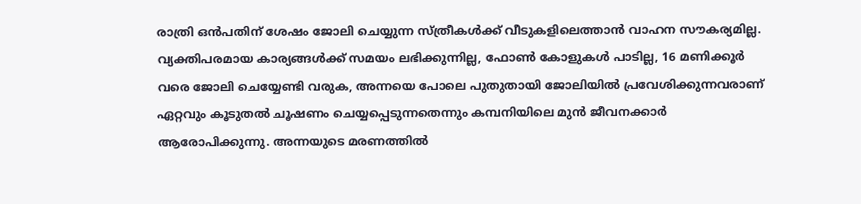രാത്രി ഒന്‍പതിന് ശേഷം ജോലി ചെയ്യുന്ന സ്ത്രീകള്‍ക്ക് വീടുകളിലെത്താന്‍ വാഹന സൗകര്യമില്ല. വ്യക്തിപരമായ കാര്യങ്ങള്‍ക്ക് സമയം ലഭിക്കുന്നില്ല, ഫോണ്‍ കോളുകള്‍ പാടില്ല, 16 മണിക്കൂര്‍ വരെ ജോലി ചെയ്യേണ്ടി വരുക, അന്നയെ പോലെ പുതുതായി ജോലിയില്‍ പ്രവേശിക്കുന്നവരാണ് ഏറ്റവും കൂടുതല്‍ ചൂഷണം ചെയ്യപ്പെടുന്നതെന്നും കമ്പനിയിലെ മുന്‍ ജീവനക്കാര്‍ ആരോപിക്കുന്നു. അന്നയുടെ മരണത്തില്‍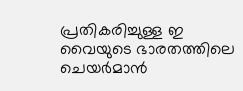പ്രതികരിച്ചുള്ള ഇ വൈയുടെ ഭാരതത്തിലെ ചെയര്‍മാന്‍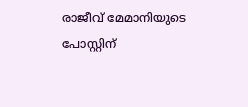രാജീവ് മേമാനിയുടെ പോസ്റ്റിന്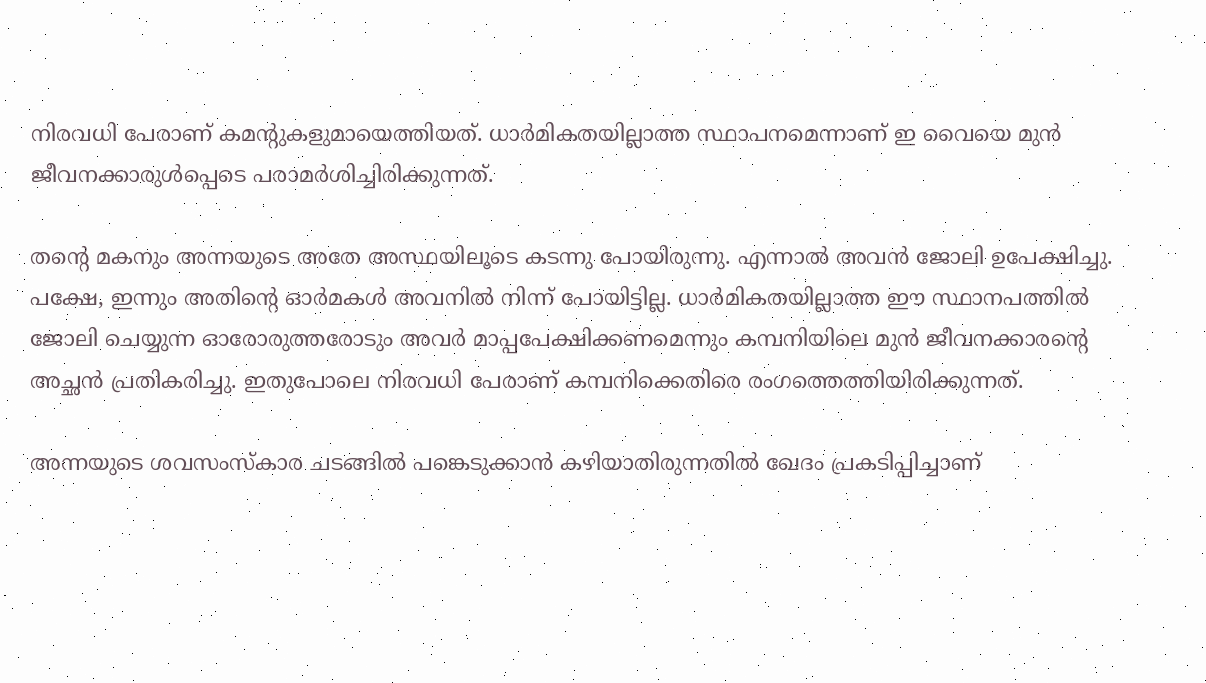നിരവധി പേരാണ് കമന്റുകളുമായെത്തിയത്. ധാര്‍മികതയില്ലാത്ത സ്ഥാപനമെന്നാണ് ഇ വൈയെ മുന്‍ ജീവനക്കാരുള്‍പ്പെടെ പരാമര്‍ശിച്ചിരിക്കുന്നത്.

തന്റെ മകനും അന്നയുടെ അതേ അസ്ഥയിലൂടെ കടന്നു പോയിരുന്നു. എന്നാല്‍ അവന്‍ ജോലി ഉപേക്ഷിച്ചു. പക്ഷേ, ഇന്നും അതിന്റെ ഓര്‍മകള്‍ അവനില്‍ നിന്ന് പോയിട്ടില്ല. ധാര്‍മികതയില്ലാത്ത ഈ സ്ഥാനപത്തില്‍ ജോലി ചെയ്യുന്ന ഓരോരുത്തരോടും അവര്‍ മാപ്പപേക്ഷിക്കണമെന്നും കമ്പനിയിലെ മുന്‍ ജീവനക്കാരന്റെ അച്ഛന്‍ പ്രതികരിച്ചു. ഇതുപോലെ നിരവധി പേരാണ് കമ്പനിക്കെതിരെ രംഗത്തെത്തിയിരിക്കുന്നത്.

അന്നയുടെ ശവസംസ്‌കാര ചടങ്ങില്‍ പങ്കെടുക്കാന്‍ കഴിയാതിരുന്നതില്‍ ഖേദം പ്രകടിപ്പിച്ചാണ്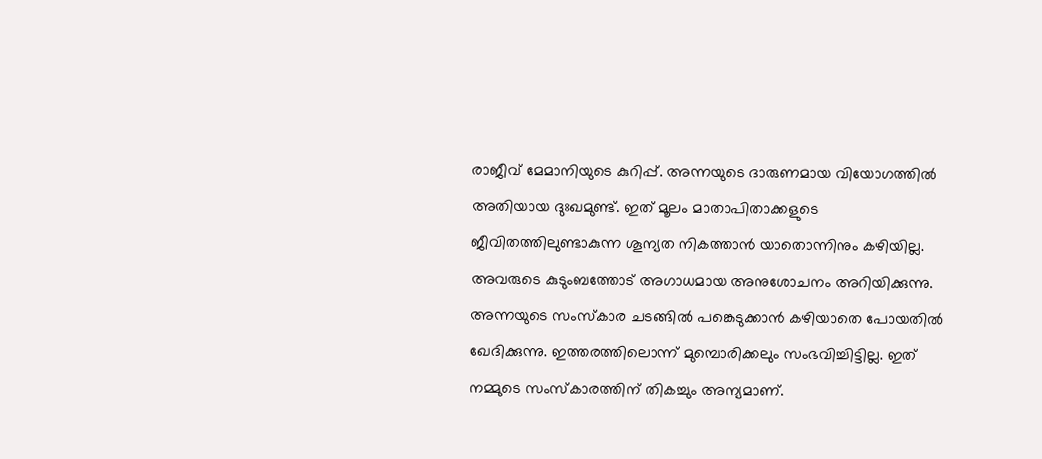രാജീവ് മേമാനിയുടെ കുറിപ്പ്. അന്നയുടെ ദാരുണമായ വിയോഗത്തില്‍ അതിയായ ദുഃഖമുണ്ട്. ഇത് മൂലം മാതാപിതാക്കളുടെ ജീവിതത്തിലുണ്ടാകുന്ന ശൂന്യത നികത്താന്‍ യാതൊന്നിനും കഴിയില്ല. അവരുടെ കുടുംബത്തോട് അഗാധമായ അനുശോചനം അറിയിക്കുന്നു. അന്നയുടെ സംസ്‌കാര ചടങ്ങില്‍ പങ്കെടുക്കാന്‍ കഴിയാതെ പോയതില്‍ ഖേദിക്കുന്നു. ഇത്തരത്തിലൊന്ന് മുമ്പൊരിക്കലും സംഭവിച്ചിട്ടില്ല. ഇത് നമ്മുടെ സംസ്‌കാരത്തിന് തികച്ചും അന്യമാണ്.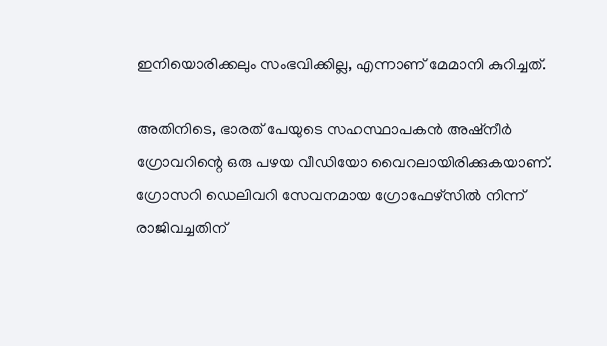ഇനിയൊരിക്കലും സംഭവിക്കില്ല, എന്നാണ് മേമാനി കുറിച്ചത്.

അതിനിടെ, ഭാരത് പേയുടെ സഹസ്ഥാപകന്‍ അഷ്‌നീര്‍ ഗ്രോവറിന്റെ ഒരു പഴയ വീഡിയോ വൈറലായിരിക്കുകയാണ്. ഗ്രോസറി ഡെലിവറി സേവനമായ ഗ്രോഫേഴ്‌സില്‍ നിന്ന് രാജിവച്ചതിന്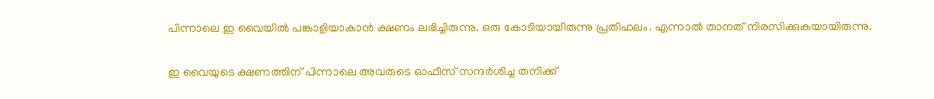പിന്നാലെ ഇ വൈയില്‍ പങ്കാളിയാകാന്‍ ക്ഷണം ലഭിച്ചിരുന്നു. ഒരു കോടിയായിരുന്നു പ്രതിഫലം. എന്നാല്‍ താനത് നിരസിക്കുകയായിരുന്നു.

ഇ വൈയുടെ ക്ഷണത്തിന് പിന്നാലെ അവരുടെ ഓഫീസ് സന്ദര്‍ശിച്ച തനിക്ക്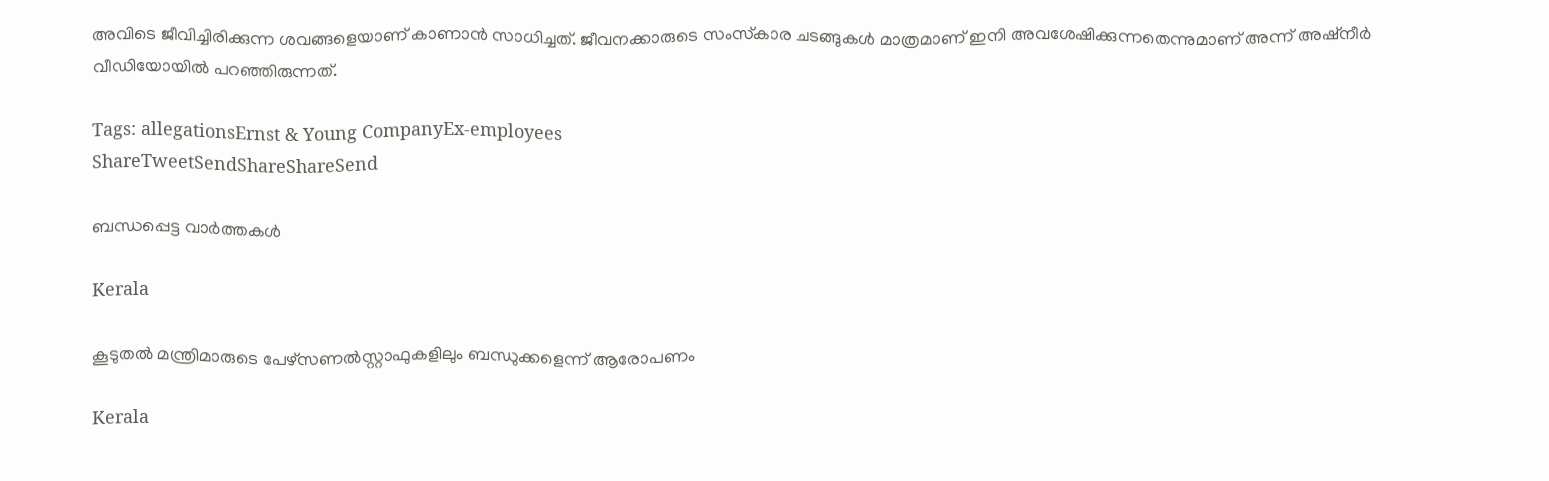അവിടെ ജീവിച്ചിരിക്കുന്ന ശവങ്ങളെയാണ് കാണാന്‍ സാധിച്ചത്. ജീവനക്കാരുടെ സംസ്‌കാര ചടങ്ങുകള്‍ മാത്രമാണ് ഇനി അവശേഷിക്കുന്നതെന്നുമാണ് അന്ന് അഷ്‌നീര്‍ വീഡിയോയില്‍ പറഞ്ഞിരുന്നത്.

Tags: allegationsErnst & Young CompanyEx-employees
ShareTweetSendShareShareSend

ബന്ധപ്പെട്ട വാര്‍ത്തകള്‍

Kerala

കൂടുതല്‍ മന്ത്രിമാരുടെ പേഴ്‌സണല്‍സ്റ്റാഫുകളിലും ബന്ധുക്കളെന്ന് ആരോപണം

Kerala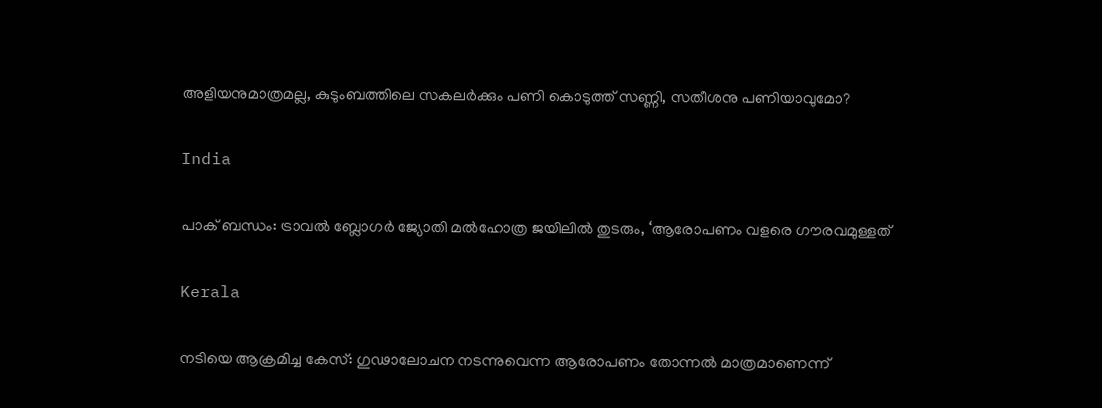അളിയനുമാത്രമല്ല, കുടുംബത്തിലെ സകലര്‍ക്കും പണി കൊടുത്ത് സണ്ണി, സതീശനു പണിയാവുമോ?

India

പാക് ബന്ധം: ട്രാവല്‍ ബ്ലോഗര്‍ ജ്യോതി മല്‍ഹോത്ര ജയിലില്‍ തുടരും, ‘ആരോപണം വളരെ ഗൗരവമുള്ളത്

Kerala

നടിയെ ആക്രമിച്ച കേസ്: ഗുഢാലോചന നടന്നുവെന്ന ആരോപണം തോന്നല്‍ മാത്രമാണെന്ന്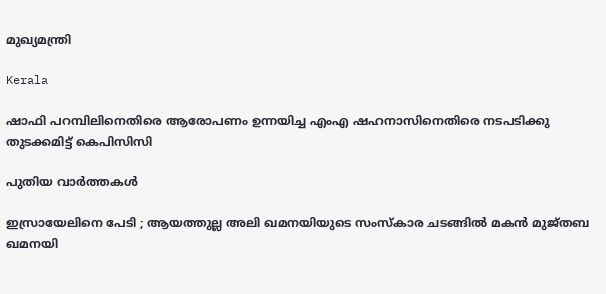മുഖ്യമന്ത്രി

Kerala

ഷാഫി പറമ്പിലിനെതിരെ ആരോപണം ഉന്നയിച്ച എംഎ ഷഹനാസിനെതിരെ നടപടിക്കു തുടക്കമിട്ട് കെപിസിസി

പുതിയ വാര്‍ത്തകള്‍

ഇസ്രായേലിനെ പേടി ; ആയത്തുല്ല അലി ഖമനയിയുടെ സംസ്കാര ചടങ്ങിൽ മകൻ മുജ്തബ ഖമനയി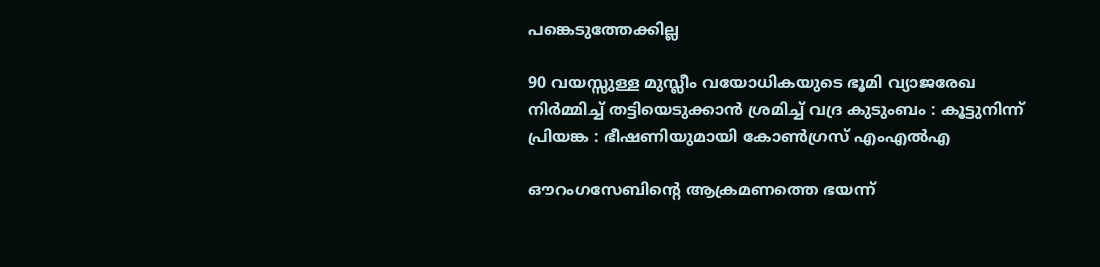പങ്കെടുത്തേക്കില്ല

90 വയസ്സുള്ള മുസ്ലീം വയോധികയുടെ ഭൂമി വ്യാജരേഖ നിർമ്മിച്ച് തട്ടിയെടുക്കാൻ ശ്രമിച്ച് വദ്ര കുടുംബം : കൂട്ടുനിന്ന് പ്രിയങ്ക : ഭീഷണിയുമായി കോൺഗ്രസ് എംഎൽഎ

ഔറംഗസേബിന്റെ ആക്രമണത്തെ ഭയന്ന്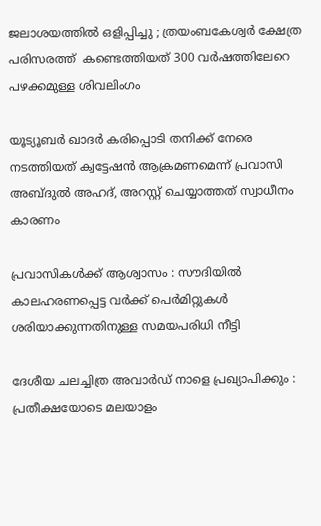ജലാശയത്തിൽ ഒളിപ്പിച്ചു ; ത്രയംബകേശ്വർ ക്ഷേത്ര പരിസരത്ത്  കണ്ടെത്തിയത് 300 വർഷത്തിലേറെ പഴക്കമുള്ള ശിവലിംഗം

യൂട്യൂബര്‍ ഖാദര്‍ കരിപ്പൊടി തനിക്ക് നേരെ നടത്തിയത് ക്വട്ടേഷന്‍ ആക്രമണമെന്ന് പ്രവാസി അബ്ദുല്‍ അഹദ്, അറസ്റ്റ് ചെയ്യാത്തത് സ്വാധീനം കാരണം

പ്രവാസികൾക്ക് ആശ്വാസം : സൗദിയിൽ കാലഹരണപ്പെട്ട വർക്ക് പെർമിറ്റുകൾ ശരിയാക്കുന്നതിനുള്ള സമയപരിധി നീട്ടി

ദേശീയ ചലച്ചിത്ര അവാര്‍ഡ് നാളെ പ്രഖ്യാപിക്കും : പ്രതീക്ഷയോടെ മലയാളം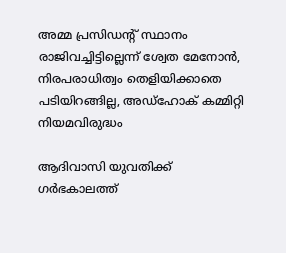അമ്മ പ്രസിഡന്റ് സ്ഥാനം രാജിവച്ചിട്ടില്ലെന്ന് ശ്വേത മേനോന്‍, നിരപരാധിത്വം തെളിയിക്കാതെ പടിയിറങ്ങില്ല, അഡ്‌ഹോക് കമ്മിറ്റി നിയമവിരുദ്ധം

ആദിവാസി യുവതിക്ക് ഗര്‍ഭകാലത്ത്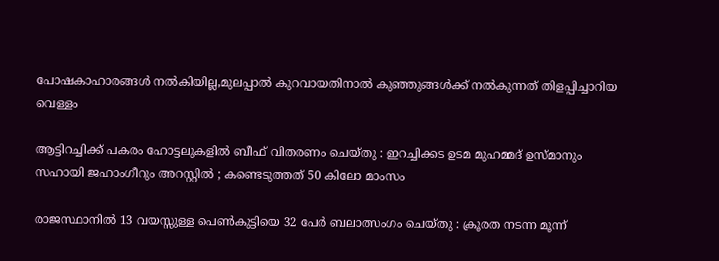പോഷകാഹാരങ്ങള്‍ നല്‍കിയില്ല,മുലപ്പാല്‍ കുറവായതിനാല്‍ കുഞ്ഞുങ്ങള്‍ക്ക് നല്‍കുന്നത് തിളപ്പിച്ചാറിയ വെള്ളം

ആട്ടിറച്ചിക്ക് പകരം ഹോട്ടലുകളിൽ ബീഫ് വിതരണം ചെയ്തു : ഇറച്ചിക്കട ഉടമ മുഹമ്മദ് ഉസ്മാനും സഹായി ജഹാംഗീറും അറസ്റ്റിൽ ; കണ്ടെടുത്തത് 50 കിലോ മാംസം

രാജസ്ഥാനിൽ 13 വയസ്സുള്ള പെൺകുട്ടിയെ 32 പേർ ബലാത്സംഗം ചെയ്തു : ക്രൂരത നടന്ന മൂന്ന്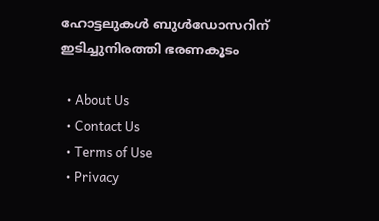ഹോട്ടലുകൾ ബുൾഡോസറിന് ഇടിച്ചുനിരത്തി ഭരണകൂടം

  • About Us
  • Contact Us
  • Terms of Use
  • Privacy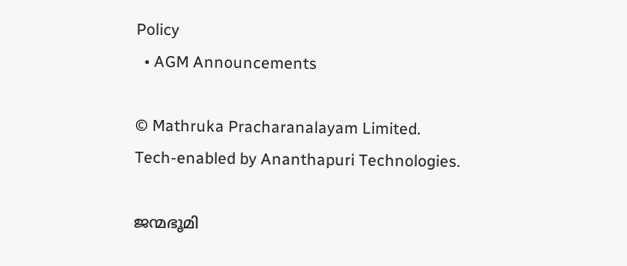Policy
  • AGM Announcements

© Mathruka Pracharanalayam Limited.
Tech-enabled by Ananthapuri Technologies.

ജന്മഭൂമി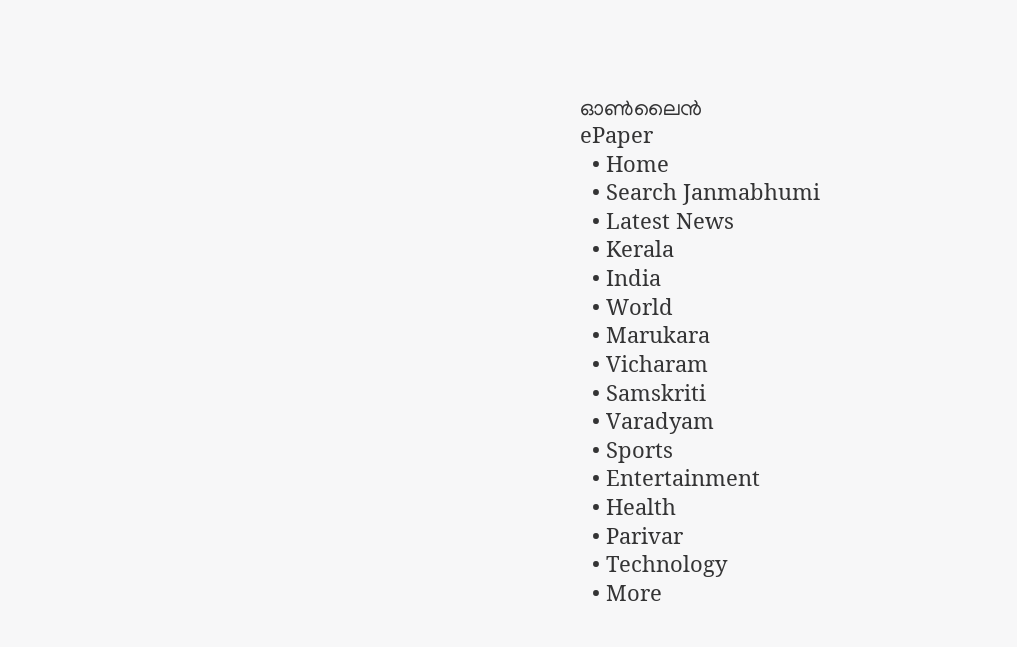ഓണ്‍ലൈന്‍
ePaper
  • Home
  • Search Janmabhumi
  • Latest News
  • Kerala
  • India
  • World
  • Marukara
  • Vicharam
  • Samskriti
  • Varadyam
  • Sports
  • Entertainment
  • Health
  • Parivar
  • Technology
  • More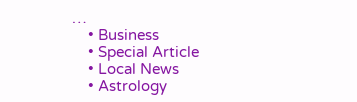…
    • Business
    • Special Article
    • Local News
    • Astrology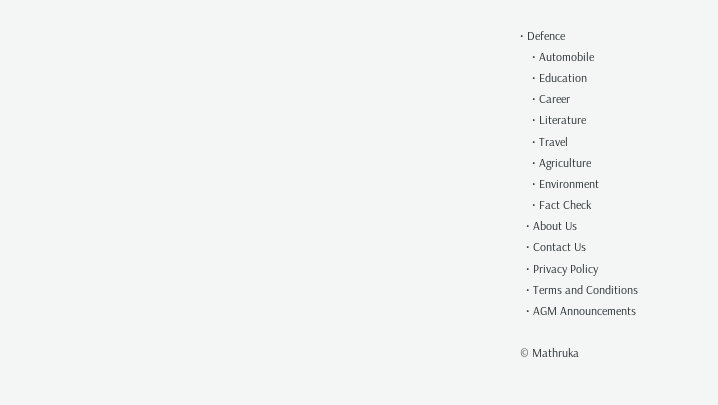• Defence
    • Automobile
    • Education
    • Career
    • Literature
    • Travel
    • Agriculture
    • Environment
    • Fact Check
  • About Us
  • Contact Us
  • Privacy Policy
  • Terms and Conditions
  • AGM Announcements

© Mathruka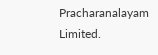Pracharanalayam Limited.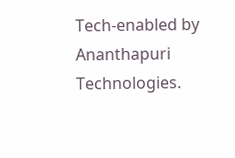Tech-enabled by Ananthapuri Technologies.